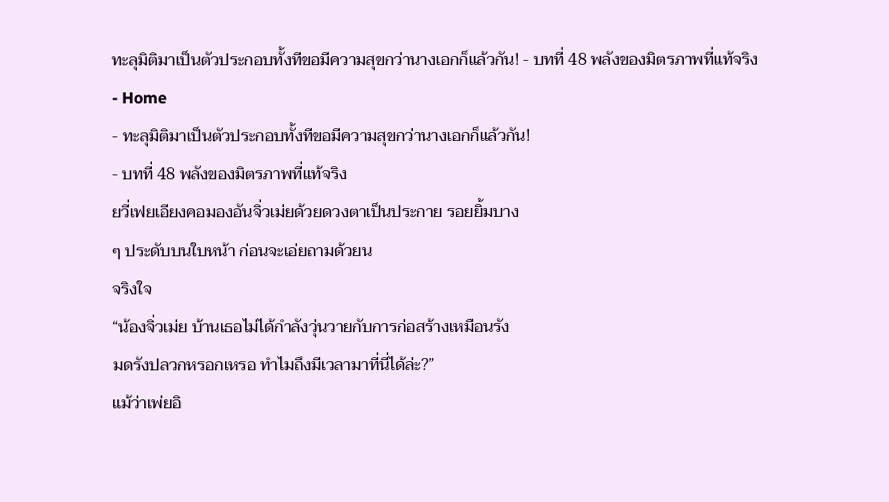ทะลุมิติมาเป็นตัวประกอบทั้งทีขอมีความสุขกว่านางเอกก็แล้วกัน! - บทที่ 48 พลังของมิตรภาพที่แท้จริง
- Home
- ทะลุมิติมาเป็นตัวประกอบทั้งทีขอมีความสุขกว่านางเอกก็แล้วกัน!
- บทที่ 48 พลังของมิตรภาพที่แท้จริง
ยวี่เฟยเอียงคอมองอันจิ่วเม่ยด้วยดวงตาเป็นประกาย รอยยิ้มบาง
ๆ ประดับบนใบหน้า ก่อนจะเอ่ยถามด้วยน
จริงใจ
“น้องจิ่วเม่ย บ้านเธอไม่ได้กำลังวุ่นวายกับการก่อสร้างเหมือนรัง
มดรังปลวกหรอกเหรอ ทำไมถึงมีเวลามาที่นี่ได้ล่ะ?”
แม้ว่าเพ่ยอิ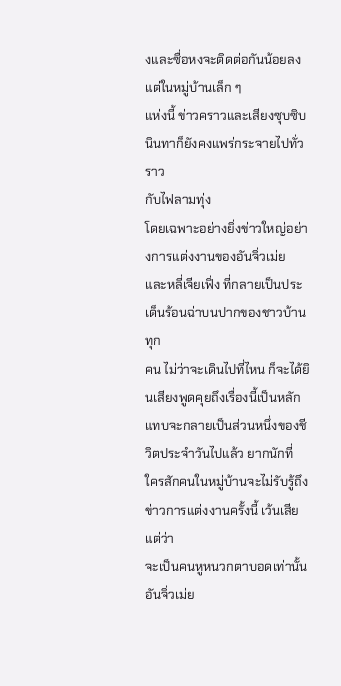งและซื่อหงจะติดต่อกันน้อยลง แต่ในหมู่บ้านเล็ก ๆ
แห่งนี้ ข่าวคราวและเสียงซุบซิบนินทาก็ยังคงแพร่กระจายไปทั่ว ราว
กับไฟลามทุ่ง
โดยเฉพาะอย่างยิ่งข่าวใหญ่อย่างการแต่งงานของอันจิ่วเม่ย
และหลี่เจียเฟิ่ง ที่กลายเป็นประเด็นร้อนฉ่าบนปากของชาวบ้านทุก
คน ไม่ว่าจะเดินไปที่ไหน ก็จะได้ยินเสียงพูดคุยถึงเรื่องนี้เป็นหลัก
แทบจะกลายเป็นส่วนหนึ่งของชีวิตประจำวันไปแล้ว ยากนักที่
ใครสักคนในหมู่บ้านจะไม่รับรู้ถึงข่าวการแต่งงานครั้งนี้ เว้นเสียแต่ว่า
จะเป็นคนหูหนวกตาบอดเท่านั้น
อันจิ่วเม่ย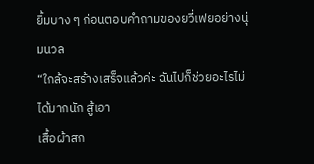ยิ้มบาง ๆ ก่อนตอบคำถามของยวี่เฟยอย่างนุ่มนวล
“ใกล้จะสร้างเสร็จแล้วค่ะ ฉันไปก็ช่วยอะไรไม่ได้มากนัก สู้เอา
เสื้อผ้าสก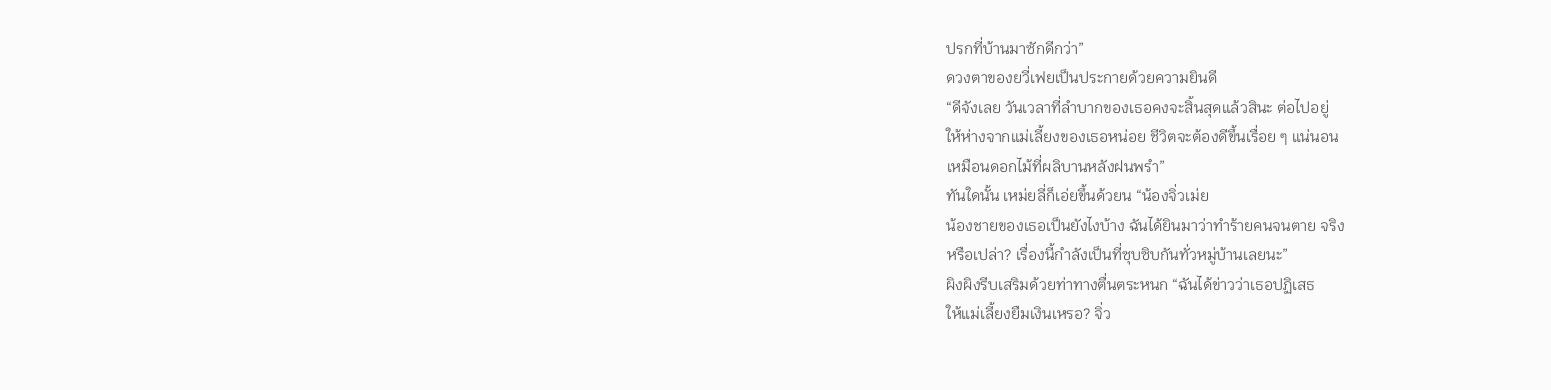ปรกที่บ้านมาซักดีกว่า”
ดวงตาของยวี่เฟยเป็นประกายด้วยความยินดี
“ดีจังเลย วันเวลาที่ลำบากของเธอคงจะสิ้นสุดแล้วสินะ ต่อไปอยู่
ให้ห่างจากแม่เลี้ยงของเธอหน่อย ชีวิตจะต้องดีขึ้นเรื่อย ๆ แน่นอน
เหมือนดอกไม้ที่ผลิบานหลังฝนพรำ”
ทันใดนั้น เหม่ยลี่ก็เอ่ยขึ้นด้วยน “น้องจิ่วเม่ย
น้องชายของเธอเป็นยังไงบ้าง ฉันได้ยินมาว่าทำร้ายคนจนตาย จริง
หรือเปล่า? เรื่องนี้กำลังเป็นที่ซุบซิบกันทั่วหมู่บ้านเลยนะ”
ผิงผิงรีบเสริมด้วยท่าทางตื่นตระหนก “ฉันได้ข่าวว่าเธอปฏิเสธ
ให้แม่เลี้ยงยืมเงินเหรอ? จิ่ว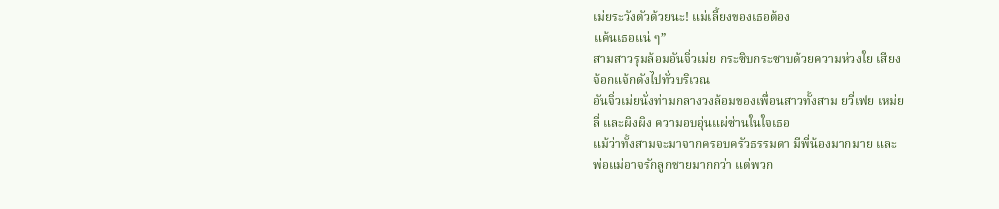เม่ยระวังตัวด้วยนะ! แม่เลี้ยงของเธอต้อง
แค้นเธอแน่ ๆ”
สามสาวรุมล้อมอันจิ่วเม่ย กระซิบกระซาบด้วยความห่วงใย เสียง
จ้อกแจ้กดังไปทั่วบริเวณ
อันจิ่วเม่ยนั่งท่ามกลางวงล้อมของเพื่อนสาวทั้งสาม ยวี่เฟย เหม่ย
ลี่ และผิงผิง ความอบอุ่นแผ่ซ่านในใจเธอ
แม้ว่าทั้งสามจะมาจากครอบครัวธรรมดา มีพี่น้องมากมาย และ
พ่อแม่อาจรักลูกชายมากกว่า แต่พวก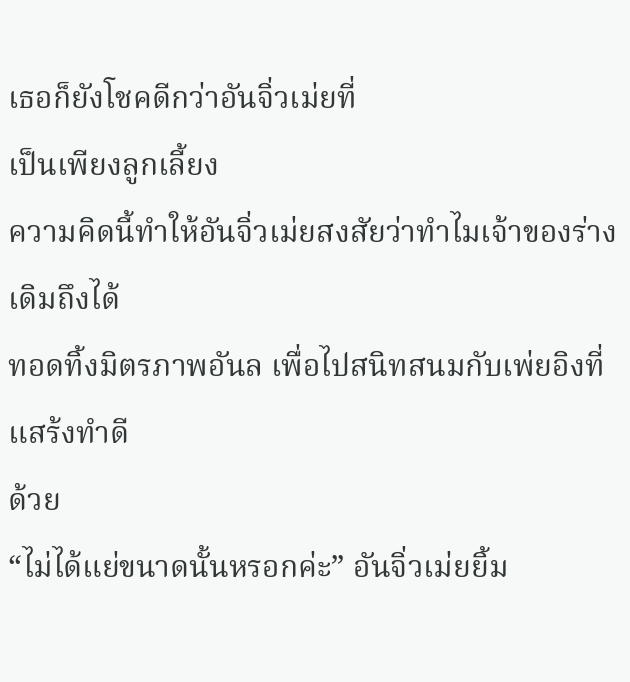เธอก็ยังโชคดีกว่าอันจิ่วเม่ยที่
เป็นเพียงลูกเลี้ยง
ความคิดนี้ทำให้อันจิ่วเม่ยสงสัยว่าทำไมเจ้าของร่างเดิมถึงได้
ทอดทิ้งมิตรภาพอันล เพื่อไปสนิทสนมกับเพ่ยอิงที่แสร้งทำดี
ด้วย
“ไม่ได้แย่ขนาดนั้นหรอกค่ะ” อันจิ่วเม่ยยิ้ม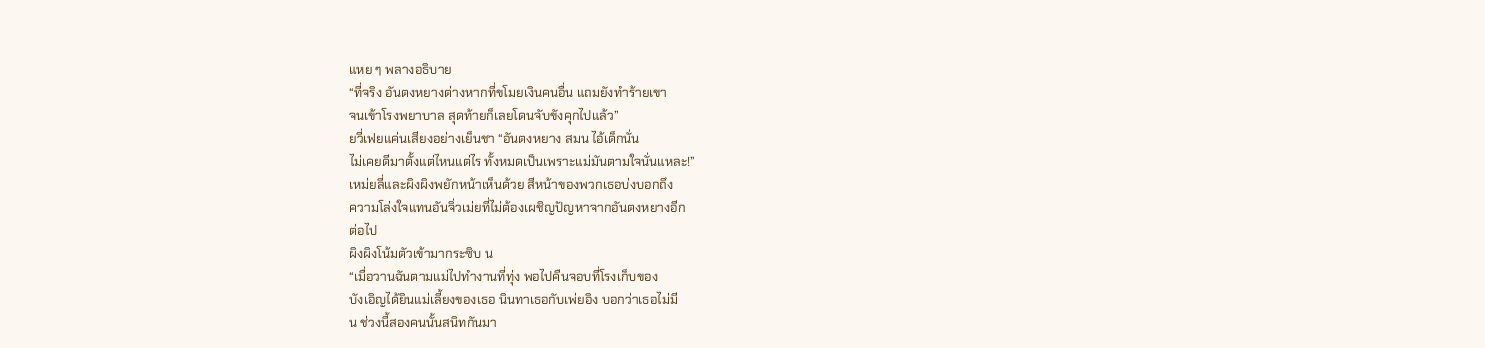แหย ๆ พลางอธิบาย
“ที่จริง อันตงหยางต่างหากที่ขโมยเงินคนอื่น แถมยังทำร้ายเขา
จนเข้าโรงพยาบาล สุดท้ายก็เลยโดนจับขังคุกไปแล้ว”
ยวี่เฟยแค่นเสียงอย่างเย็นชา “อันตงหยาง สมน ไอ้เด็กนั่น
ไม่เคยดีมาตั้งแต่ไหนแต่ไร ทั้งหมดเป็นเพราะแม่มันตามใจนั่นแหละ!”
เหม่ยลี่และผิงผิงพยักหน้าเห็นด้วย สีหน้าของพวกเธอบ่งบอกถึง
ความโล่งใจแทนอันจิ่วเม่ยที่ไม่ต้องเผชิญปัญหาจากอันตงหยางอีก
ต่อไป
ผิงผิงโน้มตัวเข้ามากระซิบ น
“เมื่อวานฉันตามแม่ไปทำงานที่ทุ่ง พอไปคืนจอบที่โรงเก็บของ
บังเอิญได้ยินแม่เลี้ยงของเธอ นินทาเธอกับเพ่ยอิง บอกว่าเธอไม่มี
น ช่วงนี้สองคนนั้นสนิทกันมา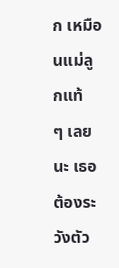ก เหมือนแม่ลูกแท้
ๆ เลยนะ เธอต้องระวังตัว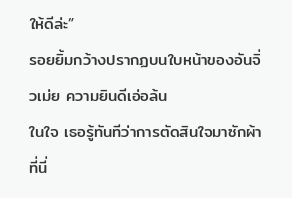ให้ดีล่ะ”
รอยยิ้มกว้างปรากฏบนใบหน้าของอันจิ่วเม่ย ความยินดีเอ่อล้น
ในใจ เธอรู้ทันทีว่าการตัดสินใจมาซักผ้าที่นี่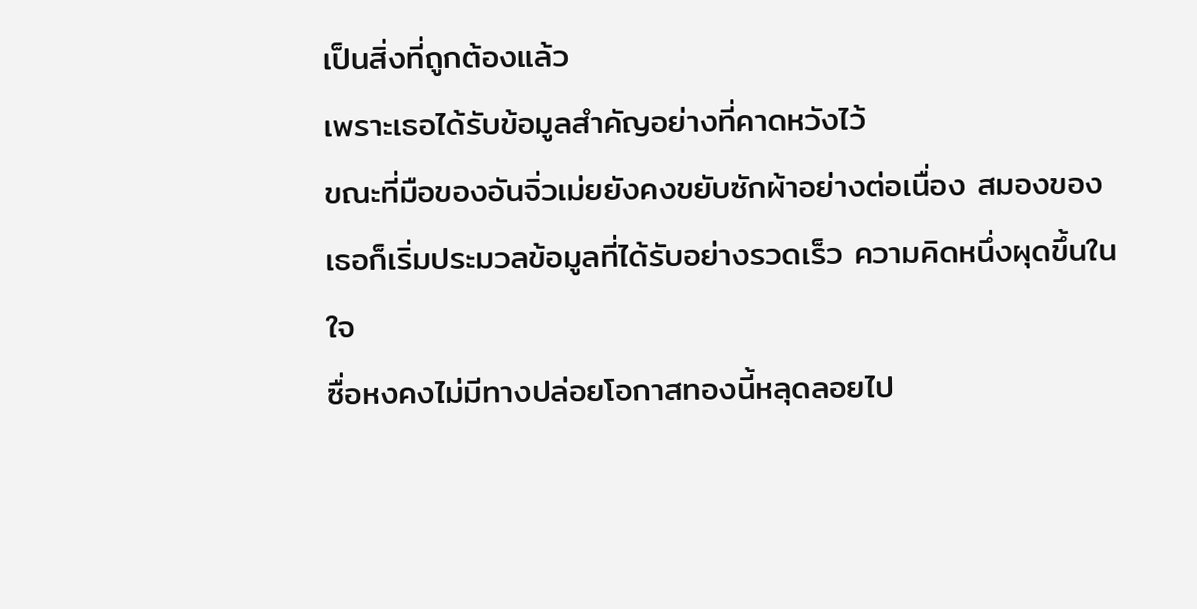เป็นสิ่งที่ถูกต้องแล้ว
เพราะเธอได้รับข้อมูลสำคัญอย่างที่คาดหวังไว้
ขณะที่มือของอันจิ่วเม่ยยังคงขยับซักผ้าอย่างต่อเนื่อง สมองของ
เธอก็เริ่มประมวลข้อมูลที่ได้รับอย่างรวดเร็ว ความคิดหนึ่งผุดขึ้นใน
ใจ
ซื่อหงคงไม่มีทางปล่อยโอกาสทองนี้หลุดลอยไป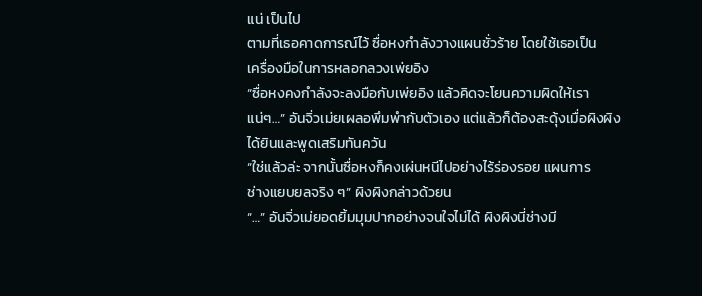แน่ เป็นไป
ตามที่เธอคาดการณ์ไว้ ซื่อหงกำลังวางแผนชั่วร้าย โดยใช้เธอเป็น
เครื่องมือในการหลอกลวงเพ่ยอิง
“ซื่อหงคงกำลังจะลงมือกับเพ่ยอิง แล้วคิดจะโยนความผิดให้เรา
แน่ๆ…” อันจิ่วเม่ยเผลอพึมพำกับตัวเอง แต่แล้วก็ต้องสะดุ้งเมื่อผิงผิง
ได้ยินและพูดเสริมทันควัน
“ใช่แล้วล่ะ จากนั้นซื่อหงก็คงเผ่นหนีไปอย่างไร้ร่องรอย แผนการ
ช่างแยบยลจริง ๆ” ผิงผิงกล่าวด้วยน
“…” อันจิ่วเม่ยอดยิ้มมุมปากอย่างจนใจไม่ได้ ผิงผิงนี่ช่างมี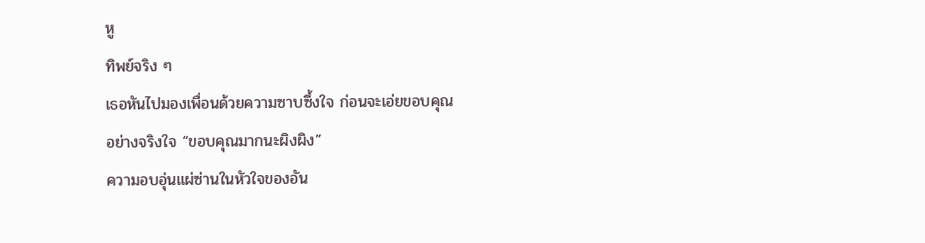หู
ทิพย์จริง ๆ
เธอหันไปมองเพื่อนด้วยความซาบซึ้งใจ ก่อนจะเอ่ยขอบคุณ
อย่างจริงใจ “ขอบคุณมากนะผิงผิง”
ความอบอุ่นแผ่ซ่านในหัวใจของอัน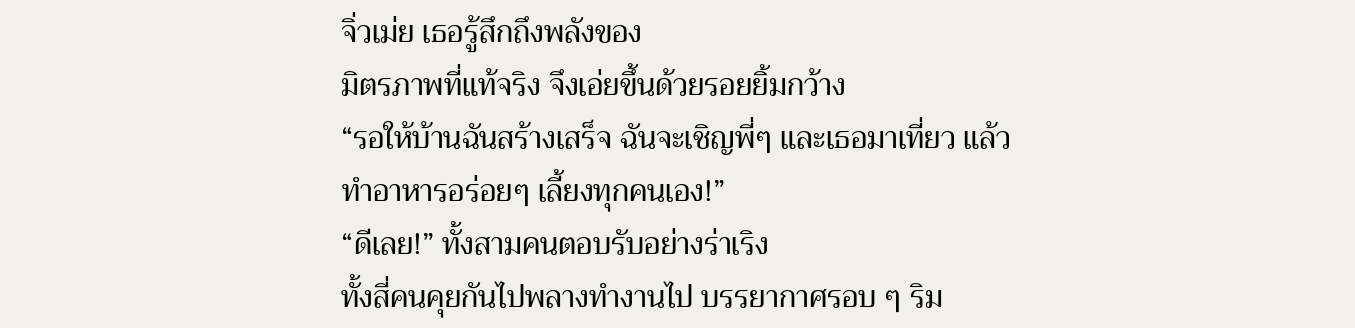จิ่วเม่ย เธอรู้สึกถึงพลังของ
มิตรภาพที่แท้จริง จึงเอ่ยขึ้นด้วยรอยยิ้มกว้าง
“รอให้บ้านฉันสร้างเสร็จ ฉันจะเชิญพี่ๆ และเธอมาเที่ยว แล้ว
ทำอาหารอร่อยๆ เลี้ยงทุกคนเอง!”
“ดีเลย!” ทั้งสามคนตอบรับอย่างร่าเริง
ทั้งสี่คนคุยกันไปพลางทำงานไป บรรยากาศรอบ ๆ ริม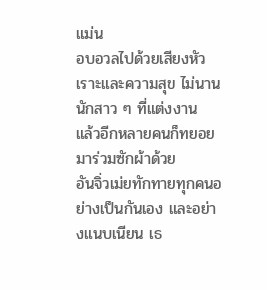แม่น
อบอวลไปด้วยเสียงหัวเราะและความสุข ไม่นานนักสาว ๆ ที่แต่งงาน
แล้วอีกหลายคนก็ทยอยมาร่วมซักผ้าด้วย
อันจิ่วเม่ยทักทายทุกคนอย่างเป็นกันเอง และอย่างแนบเนียน เธ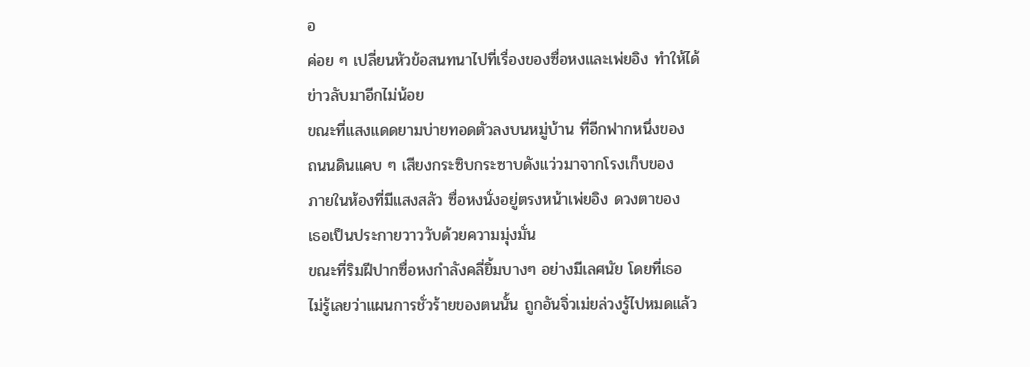อ
ค่อย ๆ เปลี่ยนหัวข้อสนทนาไปที่เรื่องของซื่อหงและเพ่ยอิง ทำให้ได้
ข่าวลับมาอีกไม่น้อย
ขณะที่แสงแดดยามบ่ายทอดตัวลงบนหมู่บ้าน ที่อีกฟากหนึ่งของ
ถนนดินแคบ ๆ เสียงกระซิบกระซาบดังแว่วมาจากโรงเก็บของ
ภายในห้องที่มีแสงสลัว ซื่อหงนั่งอยู่ตรงหน้าเพ่ยอิง ดวงตาของ
เธอเป็นประกายวาววับด้วยความมุ่งมั่น
ขณะที่ริมฝีปากซื่อหงกำลังคลี่ยิ้มบางๆ อย่างมีเลศนัย โดยที่เธอ
ไม่รู้เลยว่าแผนการชั่วร้ายของตนนั้น ถูกอันจิ่วเม่ยล่วงรู้ไปหมดแล้ว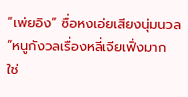“เพ่ยอิง” ซื่อหงเอ่ยเสียงนุ่มนวล “หนูกังวลเรื่องหลี่เจียเฟิ่งมาก
ใช่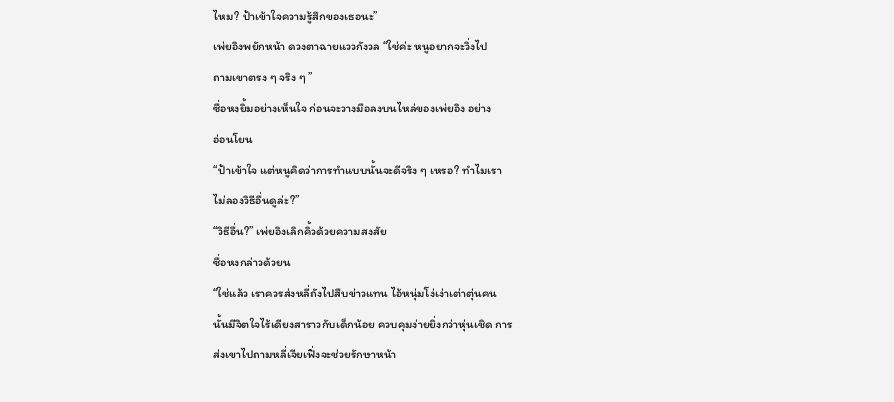ไหม? ป้าเข้าใจความรู้สึกของเธอนะ”
เพ่ยอิงพยักหน้า ดวงตาฉายแววกังวล “ใช่ค่ะ หนูอยากจะวิ่งไป
ถามเขาตรง ๆ จริง ๆ ”
ซื่อหงยิ้มอย่างเห็นใจ ก่อนจะวางมือลงบนไหล่ของเพ่ยอิง อย่าง
อ่อนโยน
“ป้าเข้าใจ แต่หนูคิดว่าการทำแบบนั้นจะดีจริง ๆ เหรอ? ทำไมเรา
ไม่ลองวิธีอื่นดูล่ะ?”
“วิธีอื่น?” เพ่ยอิงเลิกคิ้วด้วยความสงสัย
ซื่อหงกล่าวด้วยน
“ใช่แล้ว เราควรส่งหลี่ถังไปสืบข่าวแทน ไอ้หนุ่มโง่เง่าเต่าตุ่นคน
นั้นมีจิตใจไร้เดียงสาราวกับเด็กน้อย ควบคุมง่ายยิ่งกว่าหุ่นเชิด การ
ส่งเขาไปถามหลี่เจียเฟิ่งจะช่วยรักษาหน้า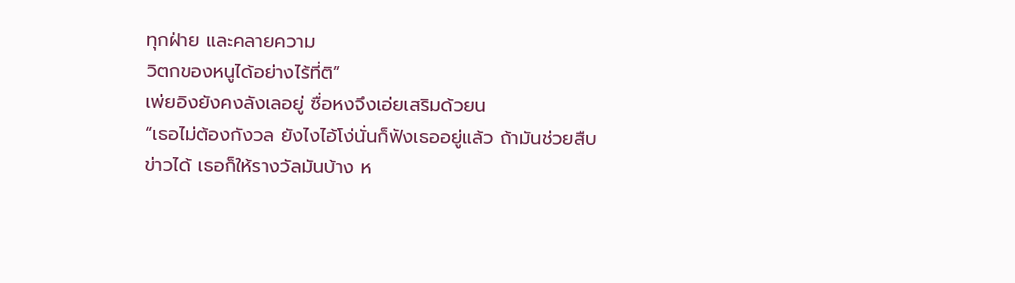ทุกฝ่าย และคลายความ
วิตกของหนูได้อย่างไร้ที่ติ”
เพ่ยอิงยังคงลังเลอยู่ ซื่อหงจึงเอ่ยเสริมด้วยน
“เธอไม่ต้องกังวล ยังไงไอ้โง่นั่นก็ฟังเธออยู่แล้ว ถ้ามันช่วยสืบ
ข่าวได้ เธอก็ให้รางวัลมันบ้าง ห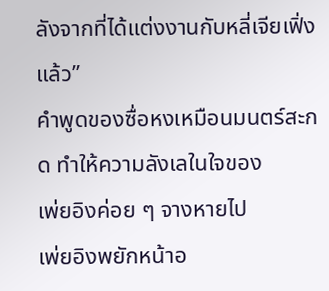ลังจากที่ได้แต่งงานกับหลี่เจียเฟิ่ง
แล้ว”
คำพูดของซื่อหงเหมือนมนตร์สะกด ทำให้ความลังเลในใจของ
เพ่ยอิงค่อย ๆ จางหายไป
เพ่ยอิงพยักหน้าอ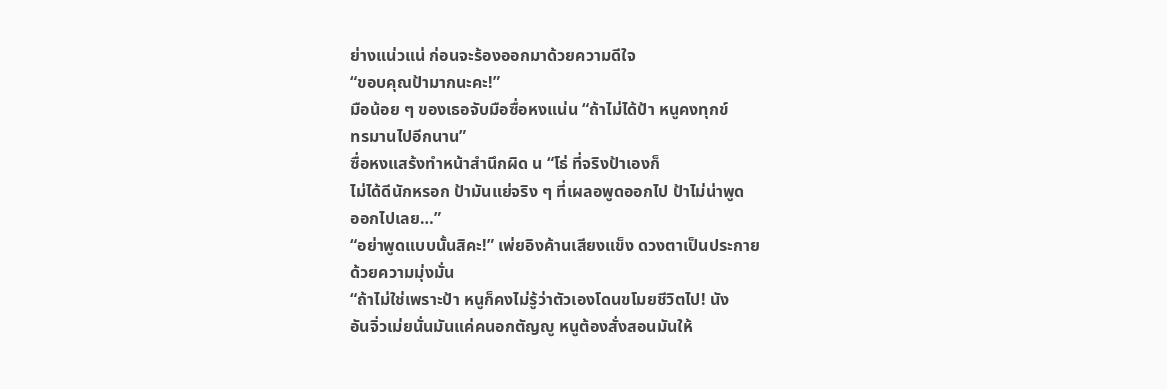ย่างแน่วแน่ ก่อนจะร้องออกมาด้วยความดีใจ
“ขอบคุณป้ามากนะคะ!”
มือน้อย ๆ ของเธอจับมือซื่อหงแน่น “ถ้าไม่ได้ป้า หนูคงทุกข์
ทรมานไปอีกนาน”
ซื่อหงแสร้งทำหน้าสำนึกผิด น “โธ่ ที่จริงป้าเองก็
ไม่ได้ดีนักหรอก ป้ามันแย่จริง ๆ ที่เผลอพูดออกไป ป้าไม่น่าพูด
ออกไปเลย…”
“อย่าพูดแบบนั้นสิคะ!” เพ่ยอิงค้านเสียงแข็ง ดวงตาเป็นประกาย
ด้วยความมุ่งมั่น
“ถ้าไม่ใช่เพราะป้า หนูก็คงไม่รู้ว่าตัวเองโดนขโมยชีวิตไป! นัง
อันจิ่วเม่ยนั่นมันแค่คนอกตัญญู หนูต้องสั่งสอนมันให้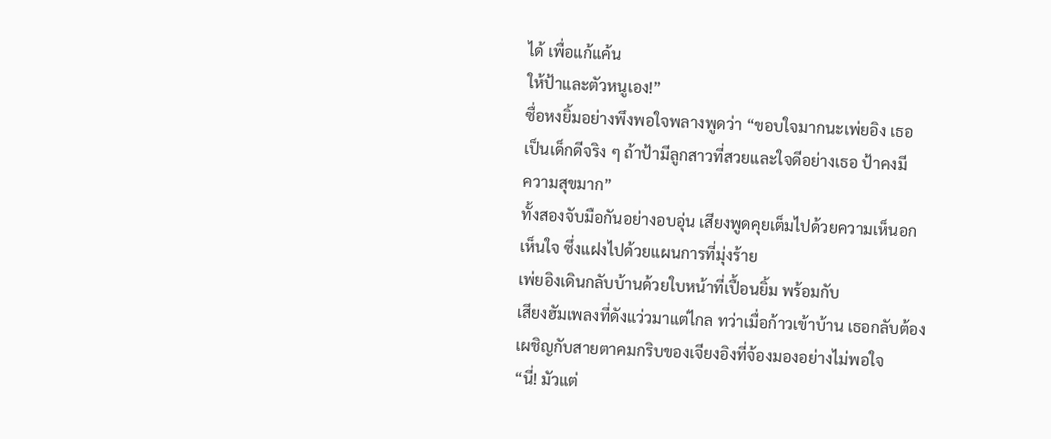ได้ เพื่อแก้แค้น
ให้ป้าและตัวหนูเอง!”
ซื่อหงยิ้มอย่างพึงพอใจพลางพูดว่า “ขอบใจมากนะเพ่ยอิง เธอ
เป็นเด็กดีจริง ๆ ถ้าป้ามีลูกสาวที่สวยและใจดีอย่างเธอ ป้าคงมี
ความสุขมาก”
ทั้งสองจับมือกันอย่างอบอุ่น เสียงพูดคุยเต็มไปด้วยความเห็นอก
เห็นใจ ซึ่งแฝงไปด้วยแผนการที่มุ่งร้าย
เพ่ยอิงเดินกลับบ้านด้วยใบหน้าที่เปื้อนยิ้ม พร้อมกับ
เสียงฮัมเพลงที่ดังแว่วมาแต่ไกล ทว่าเมื่อก้าวเข้าบ้าน เธอกลับต้อง
เผชิญกับสายตาคมกริบของเจียงอิงที่จ้องมองอย่างไม่พอใจ
“นี่! มัวแต่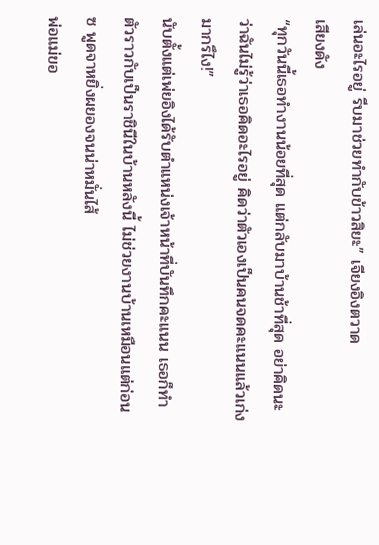เล่นอะไรอยู่ รีบมาช่วยทำกับข้าวสิยะ” เจียงอิงตวาด
เสียงดัง
“ทุกวันนี้เธอทำงานน้อยที่สุด แต่กลับมาบ้านช้าที่สุด อย่าคิดนะ
ว่าฉันไม่รู้ว่าเธอคิดอะไรอยู่ คิดว่าตัวเองเป็นคนจดคะแนนแล้วเก่ง
มากรึไง!”
นับตั้งแต่เพ่ยอิงได้รับตำแหน่งเจ้าหน้าที่บันทึกคะแนน เธอก็ทำ
ตัวราวกับเป็นราชินีในบ้านหลังนี้ ไม่ช่วยงานบ้านเหมือนแต่ก่อน
ซ พูดจาหยิ่งผยองจนน่าหมั่นไส้
พ่อแม่ขอ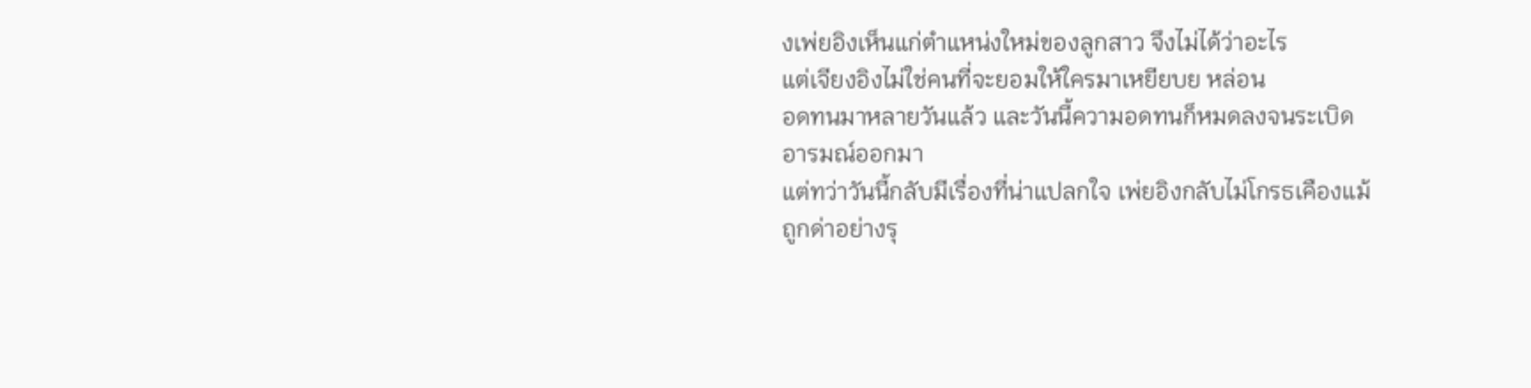งเพ่ยอิงเห็นแก่ตำแหน่งใหม่ของลูกสาว จึงไม่ได้ว่าอะไร
แต่เจียงอิงไม่ใช่คนที่จะยอมให้ใครมาเหยียบย หล่อน
อดทนมาหลายวันแล้ว และวันนี้ความอดทนก็หมดลงจนระเบิด
อารมณ์ออกมา
แต่ทว่าวันนี้กลับมีเรื่องที่น่าแปลกใจ เพ่ยอิงกลับไม่โกรธเคืองแม้
ถูกด่าอย่างรุ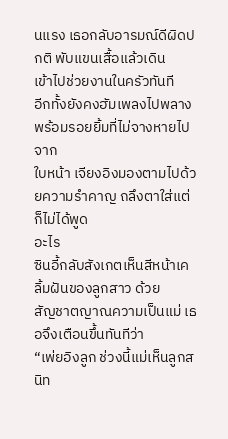นแรง เธอกลับอารมณ์ดีผิดปกติ พับแขนเสื้อแล้วเดิน
เข้าไปช่วยงานในครัวทันที
อีกทั้งยังคงฮัมเพลงไปพลางพร้อมรอยยิ้มที่ไม่จางหายไปจาก
ใบหน้า เจียงอิงมองตามไปด้วยความรำคาญ ถลึงตาใส่แต่ก็ไม่ได้พูด
อะไร
ซินอี้กลับสังเกตเห็นสีหน้าเคลิ้มฝันของลูกสาว ด้วย
สัญชาตญาณความเป็นแม่ เธอจึงเตือนขึ้นทันทีว่า
“เพ่ยอิงลูก ช่วงนี้แม่เห็นลูกสนิท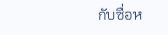กับซื่อห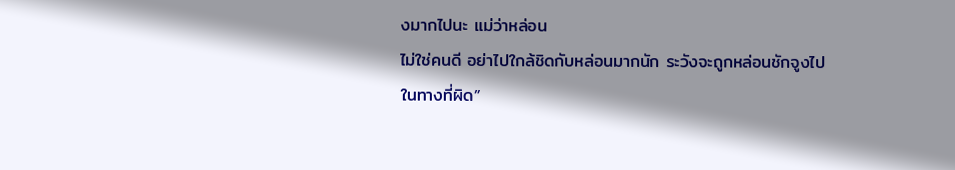งมากไปนะ แม่ว่าหล่อน
ไม่ใช่คนดี อย่าไปใกล้ชิดกับหล่อนมากนัก ระวังจะถูกหล่อนชักจูงไป
ในทางที่ผิด”